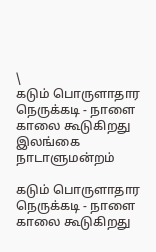\
கடும் பொருளாதார நெருக்கடி - நாளை காலை கூடுகிறது இலங்கை நாடாளுமன்றம்

கடும் பொருளாதார நெருக்கடி - நாளை காலை கூடுகிறது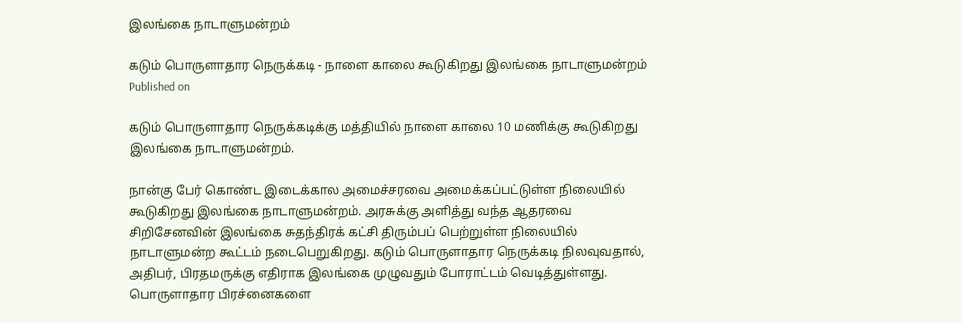இலங்கை நாடாளுமன்றம்

கடும் பொருளாதார நெருக்கடி - நாளை காலை கூடுகிறது இலங்கை நாடாளுமன்றம்
Published on

கடும் பொருளாதார நெருக்கடிக்கு மத்தியில் நாளை காலை 10 மணிக்கு கூடுகிறது இலங்கை நாடாளுமன்றம்.

நான்கு பேர் கொண்ட இடைக்கால அமைச்சரவை அமைக்கப்பட்டுள்ள நிலையில் கூடுகிறது இலங்கை நாடாளுமன்றம். அரசுக்கு அளித்து வந்த ஆதரவை சிறிசேனவின் இலங்கை சுதந்திரக் கட்சி திரும்பப் பெற்றுள்ள நிலையில் நாடாளுமன்ற கூட்டம் நடைபெறுகிறது. கடும் பொருளாதார நெருக்கடி நிலவுவதால், அதிபர், பிரதமருக்கு எதிராக இலங்கை முழுவதும் போராட்டம் வெடித்துள்ளது. பொருளாதார பிரச்னைகளை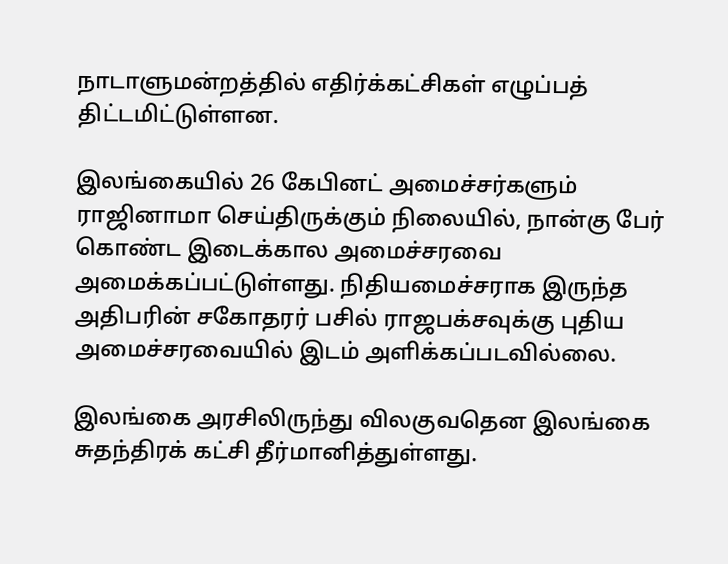நாடாளுமன்றத்தில் எதிர்க்கட்சிகள் எழுப்பத் திட்டமிட்டுள்ளன.

இலங்கையில் 26 கேபினட் அமைச்சர்களும் ராஜினாமா செய்திருக்கும் நிலையில், நான்கு பேர் கொண்ட இடைக்கால அமைச்சரவை அமைக்கப்பட்டுள்ளது. நிதியமைச்சராக இருந்த அதிபரின் சகோதரர் பசில் ராஜபக்சவுக்கு புதிய அமைச்சரவையில் இடம் அளிக்கப்படவில்லை.

இலங்கை அரசிலிருந்து விலகுவதென இலங்கை சுதந்திரக் கட்சி தீர்மானித்துள்ளது.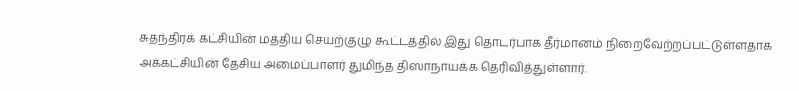சுதந்திரக் கட்சியின் மத்திய செயற்குழு கூட்டத்தில் இது தொடர்பாக தீர்மானம் நிறைவேற்றப்பட்டுள்ளதாக அக்கட்சியின் தேசிய அமைப்பாளர் துமிந்த திஸாநாயக்க தெரிவித்துள்ளார்.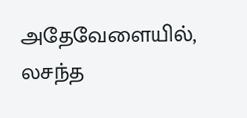அதேவேளையில், லசந்த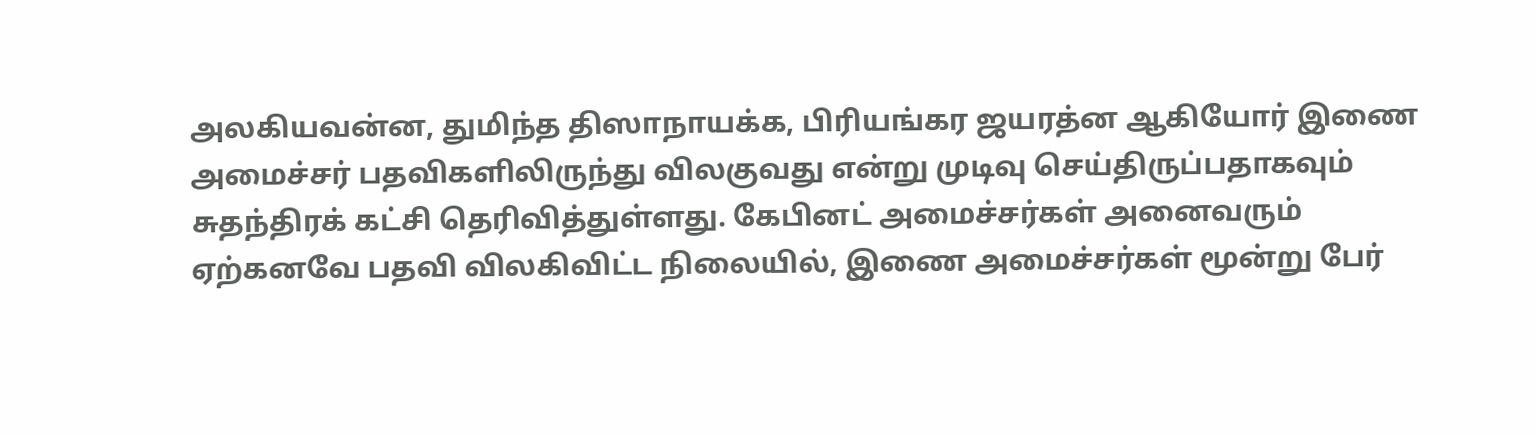அலகியவன்ன, துமிந்த திஸாநாயக்க, பிரியங்கர ஜயரத்ன ஆகியோர் இணை அமைச்சர் பதவிகளிலிருந்து விலகுவது என்று முடிவு செய்திருப்பதாகவும் சுதந்திரக் கட்சி தெரிவித்துள்ளது. கேபினட் அமைச்சர்கள் அனைவரும் ஏற்கனவே பதவி விலகிவிட்ட நிலையில், இணை அமைச்சர்கள் மூன்று பேர்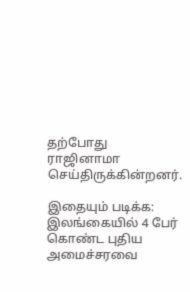தற்போது ராஜினாமா செய்திருக்கின்றனர்.

இதையும் படிக்க: இலங்கையில் 4 பேர் கொண்ட புதிய அமைச்சரவை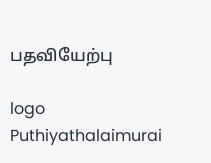பதவியேற்பு

logo
Puthiyathalaimurai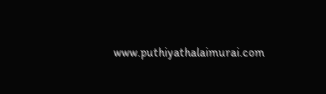www.puthiyathalaimurai.com